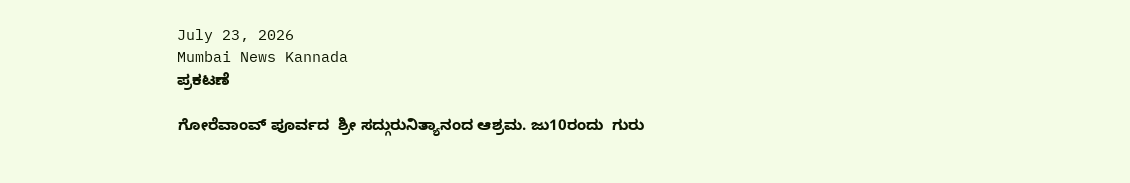July 23, 2026
Mumbai News Kannada
ಪ್ರಕಟಣೆ

ಗೋರೆವಾಂವ್ ಪೂರ್ವದ  ಶ್ರೀ ಸದ್ಗುರುನಿತ್ಯಾನಂದ ಆಶ್ರಮ. ಜು10ರಂದು  ಗುರು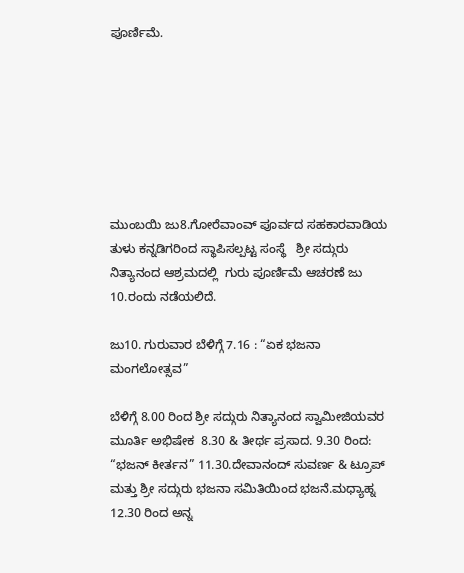ಪೂರ್ಣಿಮೆ.







ಮುಂಬಯಿ ಜು8.ಗೋರೆವಾಂವ್ ಪೂರ್ವದ ಸಹಕಾರವಾಡಿಯ  ತುಳು ಕನ್ನಡಿಗರಿಂದ ಸ್ಥಾಪಿಸಲ್ಪಟ್ಟ ಸಂಸ್ಥೆ   ಶ್ರೀ ಸದ್ಗುರು ನಿತ್ಯಾನಂದ ಆಶ್ರಮದಲ್ಲಿ  ಗುರು ಪೂರ್ಣಿಮೆ ಆಚರಣೆ ಜು 10.ರಂದು ನಡೆಯಲಿದೆ.

ಜು10. ಗುರುವಾರ ಬೆಳಿಗ್ಗೆ 7.16 : “ಏಕ ಭಜನಾ ಮಂಗಲೋತ್ಸವ”

ಬೆಳಿಗ್ಗೆ 8.00 ರಿಂದ ಶ್ರೀ ಸದ್ಗುರು ನಿತ್ಯಾನಂದ ಸ್ವಾಮೀಜಿಯವರ ಮೂರ್ತಿ ಅಭಿಷೇಕ  8.30 & ತೀರ್ಥ ಪ್ರಸಾದ. 9.30 ರಿಂದ: “ಭಜನ್ ಕೀರ್ತನ” 11.30.ದೇವಾನಂದ್ ಸುವರ್ಣ & ಟ್ರೂಪ್ ಮತ್ತು ಶ್ರೀ ಸದ್ಗುರು ಭಜನಾ ಸಮಿತಿಯಿಂದ ಭಜನೆ.ಮಧ್ಯಾಹ್ನ 12.30 ರಿಂದ ಅನ್ನ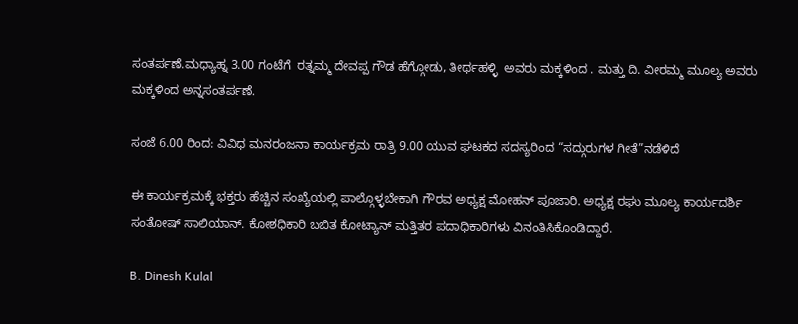ಸಂತರ್ಪಣೆ.ಮಧ್ಯಾಹ್ನ 3.00 ಗಂಟೆಗೆ  ರತ್ನಮ್ಮ ದೇವಪ್ಪ ಗೌಡ ಹೆಗ್ಗೋಡು, ತೀರ್ಥಹಳ್ಳಿ  ಅವರು ಮಕ್ಕಳಿಂದ . ಮತ್ತು ದಿ. ವೀರಮ್ಮ ಮೂಲ್ಯ ಅವರು  ಮಕ್ಕಳಿಂದ ಅನ್ನಸಂತರ್ಪಣೆ.

ಸಂಜೆ 6.00 ರಿಂದ: ವಿವಿಧ ಮನರಂಜನಾ ಕಾರ್ಯಕ್ರಮ ರಾತ್ರಿ 9.00 ಯುವ ಘಟಕದ ಸದಸ್ಯರಿಂದ “ಸದ್ಗುರುಗಳ ಗೀತೆ”ನಡೆಳಿದೆ

ಈ ಕಾರ್ಯಕ್ರಮಕ್ಕೆ ಭಕ್ತರು ಹೆಚ್ಚಿನ ಸಂಖ್ಯೆಯಲ್ಲಿ ಪಾಲ್ಗೊಳ್ಳಬೇಕಾಗಿ ಗೌರವ ಅಧ್ಯಕ್ಷ ಮೋಹನ್ ಪೂಜಾರಿ. ಅಧ್ಯಕ್ಷ ರಘು ಮೂಲ್ಯ ಕಾರ್ಯದರ್ಶಿ ಸಂತೋಷ್ ಸಾಲಿಯಾನ್. ಕೋಶಧಿಕಾರಿ ಬಬಿತ ಕೋಟ್ಯಾನ್ ಮತ್ತಿತರ ಪದಾಧಿಕಾರಿಗಳು ವಿನಂತಿಸಿಕೊಂಡಿದ್ದಾರೆ.

B. Dinesh Kulal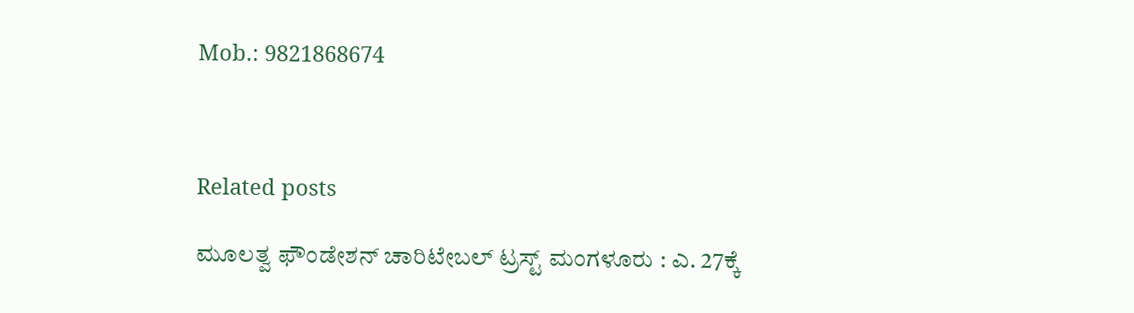Mob.: 9821868674



Related posts

ಮೂಲತ್ವ ಫೌಂಡೇಶನ್ ಚಾರಿಟೇಬಲ್ ಟ್ರಸ್ಟ್ ಮಂಗಳೂರು : ಎ. 27ಕ್ಕೆ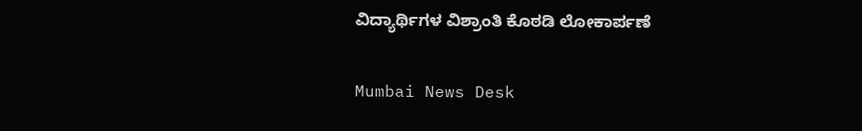ವಿದ್ಯಾರ್ಥಿಗಳ ವಿಶ್ರಾಂತಿ ಕೊಠಡಿ ಲೋಕಾರ್ಪಣೆ

Mumbai News Desk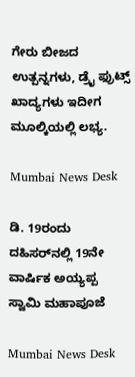ಗೇರು ಬೀಜದ ಉತ್ಪನ್ನಗಳು, ಡ್ರೈ ಫ್ರುಟ್ಸ್ ಖಾದ್ಯಗಳು ಇದೀಗ ಮೂಲ್ಕಿಯಲ್ಲಿ ಲಭ್ಯ.

Mumbai News Desk

ಡಿ. 19ರಂದು ದಹಿಸರ್‌ನಲ್ಲಿ 19ನೇ ವಾರ್ಷಿಕ ಅಯ್ಯಪ್ಪ ಸ್ವಾಮಿ ಮಹಾಪೂಜೆ

Mumbai News Desk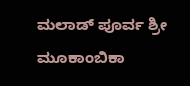ಮಲಾಡ್ ಪೂರ್ವ ಶ್ರೀ ಮೂಕಾಂಬಿಕಾ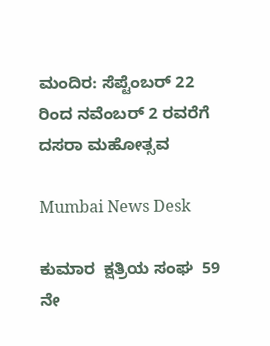ಮಂದಿರ: ಸೆಪ್ಟೆಂಬರ್ 22 ರಿಂದ ನವೆಂಬರ್ 2 ರವರೆಗೆ ದಸರಾ ಮಹೋತ್ಸವ

Mumbai News Desk

ಕುಮಾರ  ಕ್ಷತ್ರಿಯ ಸಂಘ  59 ನೇ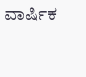ವಾರ್ಷಿಕ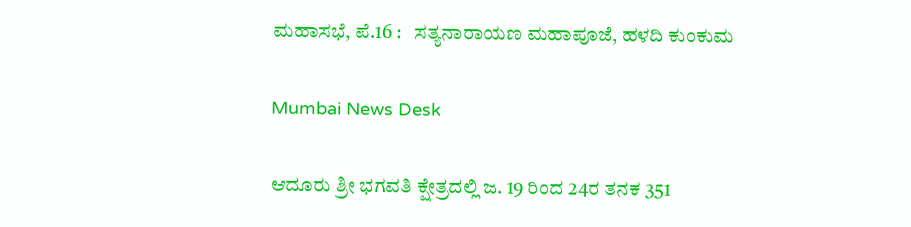ಮಹಾಸಭೆ, ಪೆ.16 :   ಸತ್ಯನಾರಾಯಣ ಮಹಾಪೂಜೆ, ಹಳದಿ ಕುಂಕುಮ

Mumbai News Desk

ಆದೂರು ಶ್ರೀ ಭಗವತಿ ಕ್ಷೇತ್ರದಲ್ಲಿ ಜ. 19 ರಿಂದ 24ರ ತನಕ 351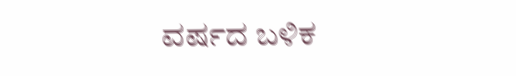ವರ್ಷದ ಬಳಿಕ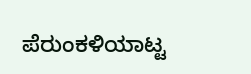ಪೆರುಂಕಳಿಯಾಟ್ಟ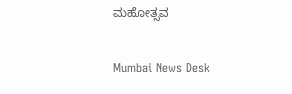ಮಹೋತ್ಸವ

Mumbai News Desk